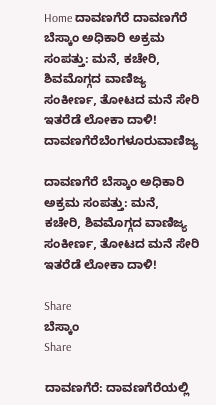Home ದಾವಣಗೆರೆ ದಾವಣಗೆರೆ ಬೆಸ್ಕಾಂ ಅಧಿಕಾರಿ ಅಕ್ರಮ ಸಂಪತ್ತು: ಮನೆ, ಕಚೇರಿ, ಶಿವಮೊಗ್ಗದ ವಾಣಿಜ್ಯ ಸಂಕೀರ್ಣ, ತೋಟದ ಮನೆ ಸೇರಿ ಇತರೆಡೆ ಲೋಕಾ ದಾಳಿ!
ದಾವಣಗೆರೆಬೆಂಗಳೂರುವಾಣಿಜ್ಯ

ದಾವಣಗೆರೆ ಬೆಸ್ಕಾಂ ಅಧಿಕಾರಿ ಅಕ್ರಮ ಸಂಪತ್ತು: ಮನೆ, ಕಚೇರಿ, ಶಿವಮೊಗ್ಗದ ವಾಣಿಜ್ಯ ಸಂಕೀರ್ಣ, ತೋಟದ ಮನೆ ಸೇರಿ ಇತರೆಡೆ ಲೋಕಾ ದಾಳಿ!

Share
ಬೆಸ್ಕಾಂ
Share

ದಾವಣಗೆರೆ: ದಾವಣಗೆರೆಯಲ್ಲಿ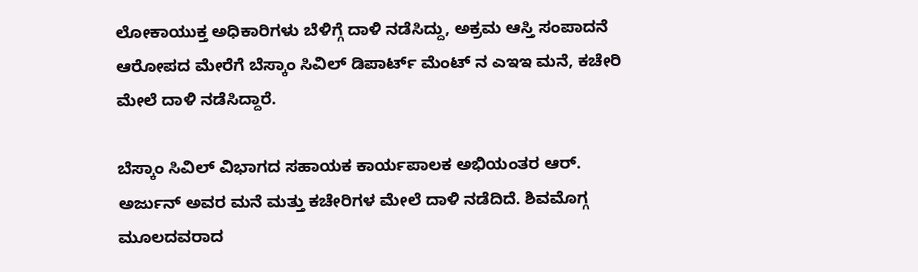ಲೋಕಾಯುಕ್ತ ಅಧಿಕಾರಿಗಳು ಬೆಳಿಗ್ಗೆ ದಾಳಿ ನಡೆಸಿದ್ದು, ಅಕ್ರಮ ಆಸ್ತಿ ಸಂಪಾದನೆ ಆರೋಪದ ಮೇರೆಗೆ ಬೆಸ್ಕಾಂ ಸಿವಿಲ್ ಡಿಪಾರ್ಟ್ ಮೆಂಟ್ ನ ಎಇಇ ಮನೆ, ಕಚೇರಿ ಮೇಲೆ ದಾಳಿ ನಡೆಸಿದ್ದಾರೆ.

ಬೆಸ್ಕಾಂ ಸಿವಿಲ್ ವಿಭಾಗದ ಸಹಾಯಕ ಕಾರ್ಯಪಾಲಕ ಅಭಿಯಂತರ ಆರ್. ಅರ್ಜುನ್ ಅವರ ಮನೆ ಮತ್ತು ಕಚೇರಿಗಳ ಮೇಲೆ ದಾಳಿ ನಡೆದಿದೆ. ಶಿವಮೊಗ್ಗ ಮೂಲದವರಾದ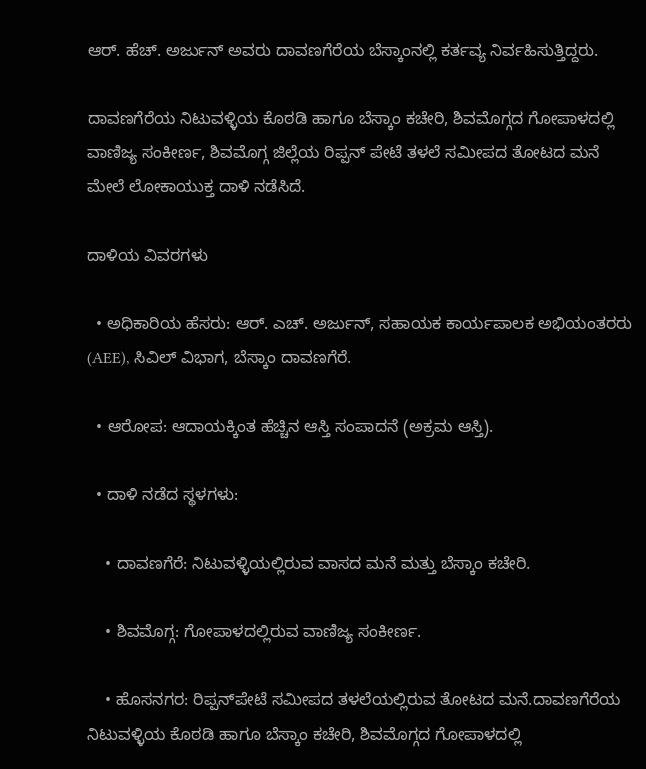ಆರ್. ಹೆಚ್. ಅರ್ಜುನ್ ಅವರು ದಾವಣಗೆರೆಯ ಬೆಸ್ಕಾಂನಲ್ಲಿ ಕರ್ತವ್ಯ ನಿರ್ವಹಿಸುತ್ತಿದ್ದರು.

ದಾವಣಗೆರೆಯ ನಿಟುವಳ್ಳಿಯ ಕೊಠಡಿ ಹಾಗೂ ಬೆಸ್ಕಾಂ ಕಚೇರಿ, ಶಿವಮೊಗ್ಗದ ಗೋಪಾಳದಲ್ಲಿ ವಾಣಿಜ್ಯ ಸಂಕೀರ್ಣ, ಶಿವಮೊಗ್ಗ ಜಿಲ್ಲೆಯ ರಿಪ್ಪನ್ ಪೇಟೆ ತಳಲೆ ಸಮೀಪದ ತೋಟದ ಮನೆ ಮೇಲೆ ಲೋಕಾಯುಕ್ತ ದಾಳಿ ನಡೆಸಿದೆ.

ದಾಳಿಯ ವಿವರಗಳು

  • ಅಧಿಕಾರಿಯ ಹೆಸರು: ಆರ್. ಎಚ್. ಅರ್ಜುನ್, ಸಹಾಯಕ ಕಾರ್ಯಪಾಲಕ ಅಭಿಯಂತರರು (AEE), ಸಿವಿಲ್ ವಿಭಾಗ, ಬೆಸ್ಕಾಂ ದಾವಣಗೆರೆ.

  • ಆರೋಪ: ಆದಾಯಕ್ಕಿಂತ ಹೆಚ್ಚಿನ ಆಸ್ತಿ ಸಂಪಾದನೆ (ಅಕ್ರಮ ಆಸ್ತಿ).

  • ದಾಳಿ ನಡೆದ ಸ್ಥಳಗಳು:

    • ದಾವಣಗೆರೆ: ನಿಟುವಳ್ಳಿಯಲ್ಲಿರುವ ವಾಸದ ಮನೆ ಮತ್ತು ಬೆಸ್ಕಾಂ ಕಚೇರಿ.

    • ಶಿವಮೊಗ್ಗ: ಗೋಪಾಳದಲ್ಲಿರುವ ವಾಣಿಜ್ಯ ಸಂಕೀರ್ಣ.

    • ಹೊಸನಗರ: ರಿಪ್ಪನ್‌ಪೇಟೆ ಸಮೀಪದ ತಳಲೆಯಲ್ಲಿರುವ ತೋಟದ ಮನೆ.ದಾವಣಗೆರೆಯ ನಿಟುವಳ್ಳಿಯ ಕೊಠಡಿ ಹಾಗೂ ಬೆಸ್ಕಾಂ ಕಚೇರಿ, ಶಿವಮೊಗ್ಗದ ಗೋಪಾಳದಲ್ಲಿ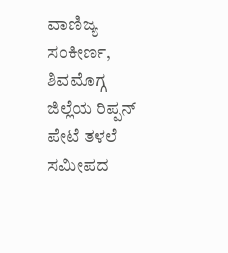ವಾಣಿಜ್ಯ ಸಂಕೀರ್ಣ, ಶಿವಮೊಗ್ಗ ಜಿಲ್ಲೆಯ ರಿಪ್ಪನ್ ಪೇಟೆ ತಳಲೆ ಸಮೀಪದ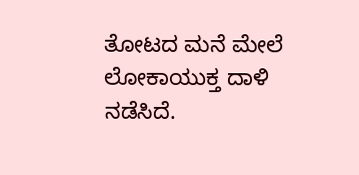ತೋಟದ ಮನೆ ಮೇಲೆ ಲೋಕಾಯುಕ್ತ ದಾಳಿ ನಡೆಸಿದೆ.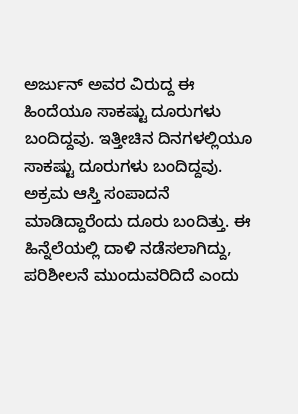ಅರ್ಜುನ್ ಅವರ ವಿರುದ್ದ ಈ ಹಿಂದೆಯೂ ಸಾಕಷ್ಟು ದೂರುಗಳು ಬಂದಿದ್ದವು. ಇತ್ತೀಚಿನ ದಿನಗಳಲ್ಲಿಯೂ ಸಾಕಷ್ಟು ದೂರುಗಳು ಬಂದಿದ್ದವು. ಅಕ್ರಮ ಆಸ್ತಿ ಸಂಪಾದನೆ ಮಾಡಿದ್ದಾರೆಂದು ದೂರು ಬಂದಿತ್ತು. ಈ ಹಿನ್ನೆಲೆಯಲ್ಲಿ ದಾಳಿ ನಡೆಸಲಾಗಿದ್ದು, ಪರಿಶೀಲನೆ ಮುಂದುವರಿದಿದೆ ಎಂದು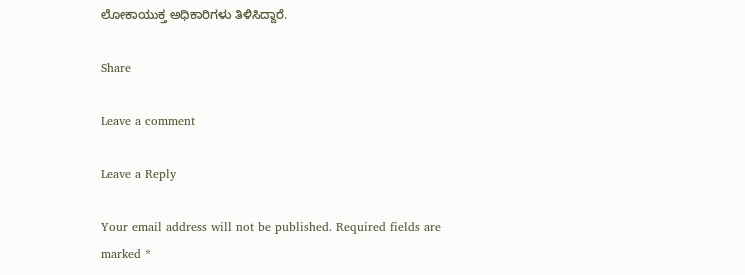ಲೋಕಾಯುಕ್ತ ಅಧಿಕಾರಿಗಳು ತಿಳಿಸಿದ್ದಾರೆ.

Share

Leave a comment

Leave a Reply

Your email address will not be published. Required fields are marked *